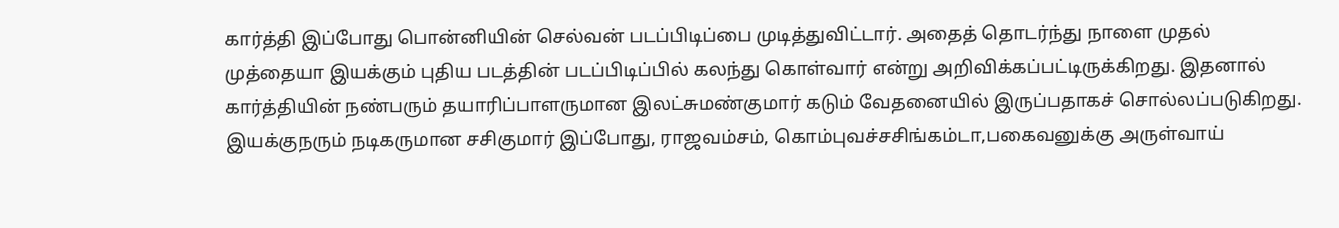கார்த்தி இப்போது பொன்னியின் செல்வன் படப்பிடிப்பை முடித்துவிட்டார். அதைத் தொடர்ந்து நாளை முதல் முத்தையா இயக்கும் புதிய படத்தின் படப்பிடிப்பில் கலந்து கொள்வார் என்று அறிவிக்கப்பட்டிருக்கிறது. இதனால் கார்த்தியின் நண்பரும் தயாரிப்பாளருமான இலட்சுமண்குமார் கடும் வேதனையில் இருப்பதாகச் சொல்லப்படுகிறது.
இயக்குநரும் நடிகருமான சசிகுமார் இப்போது, ராஜவம்சம், கொம்புவச்சசிங்கம்டா,பகைவனுக்கு அருள்வாய்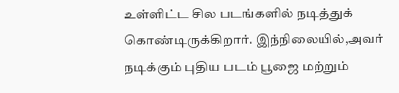உள்ளிட்ட சில படங்களில் நடித்துக் கொண்டிருக்கிறார். இந்நிலையில்,அவர் நடிக்கும் புதிய படம் பூஜை மற்றும்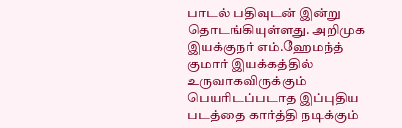பாடல் பதிவுடன் இன்று தொடங்கியுள்ளது. அறிமுக இயக்குநர் எம்.ஹேமந்த் குமார் இயக்கத்தில் உருவாகவிருக்கும் பெயரிடப்படாத இப்புதிய படத்தை கார்த்தி நடிக்கும்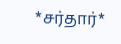*சர்தார்*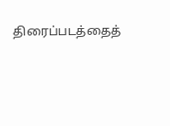திரைப்படத்தைத்